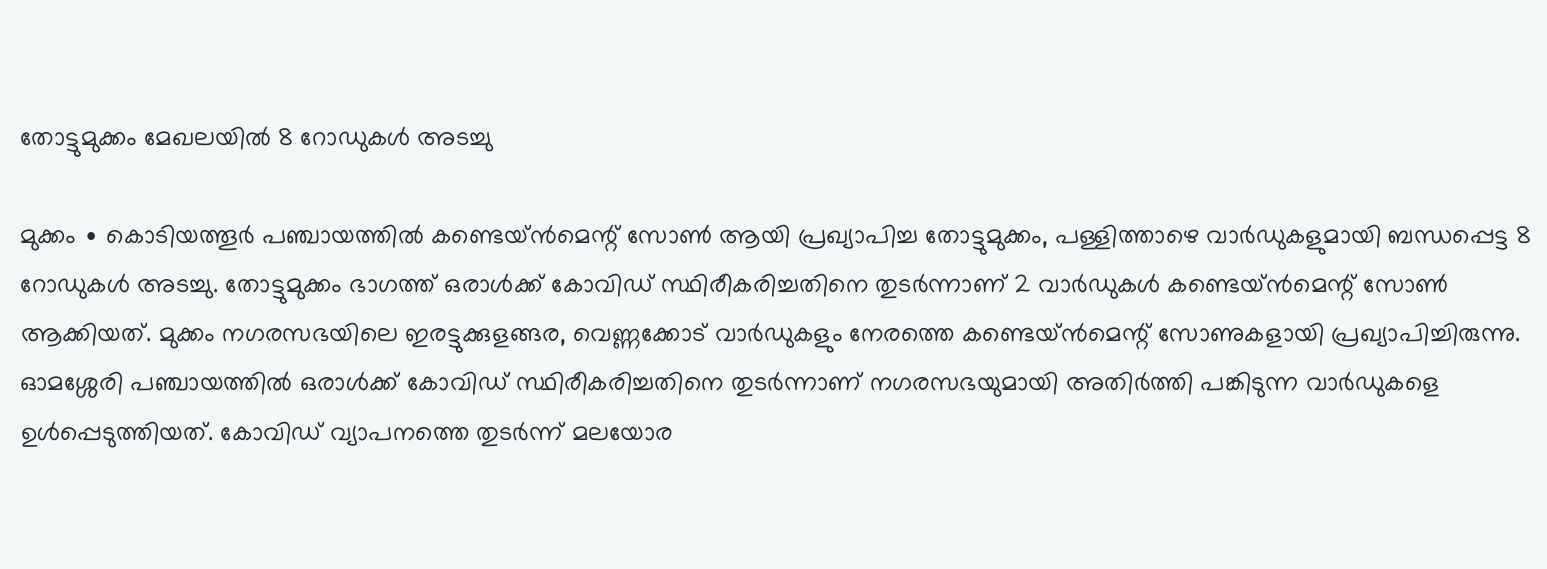തോട്ടുമുക്കം മേഖലയിൽ 8 റോഡുകൾ അടച്ചു

മുക്കം ∙ കൊടിയത്തൂർ പഞ്ചായത്തിൽ കണ്ടെയ്ൻമെന്റ് സോൺ ആയി പ്രഖ്യാപിച്ച തോട്ടുമുക്കം, പള്ളിത്താഴെ വാർഡുകളുമായി ബന്ധപ്പെട്ട 8 റോഡുകൾ അടച്ചു. തോട്ടുമുക്കം ഭാഗത്ത് ഒരാൾക്ക് കോവിഡ് സ്ഥിരീകരിച്ചതിനെ തുടർന്നാണ് 2 വാർഡുകൾ കണ്ടെയ്ൻമെന്റ് സോൺ ആക്കിയത്. മുക്കം നഗരസഭയിലെ ഇരട്ടുക്കുളങ്ങര, വെണ്ണക്കോട് വാർഡുകളും നേരത്തെ കണ്ടെയ്ൻമെന്റ് സോണുകളായി പ്രഖ്യാപിച്ചിരുന്നു.
ഓമശ്ശേരി പഞ്ചായത്തിൽ ഒരാൾക്ക് കോവിഡ് സ്ഥിരീകരിച്ചതിനെ തുടർന്നാണ് നഗരസഭയുമായി അതിർത്തി പങ്കിടുന്ന വാർഡുകളെ ഉൾപ്പെടുത്തിയത്. കോവിഡ് വ്യാപനത്തെ തുടർന്ന് മലയോര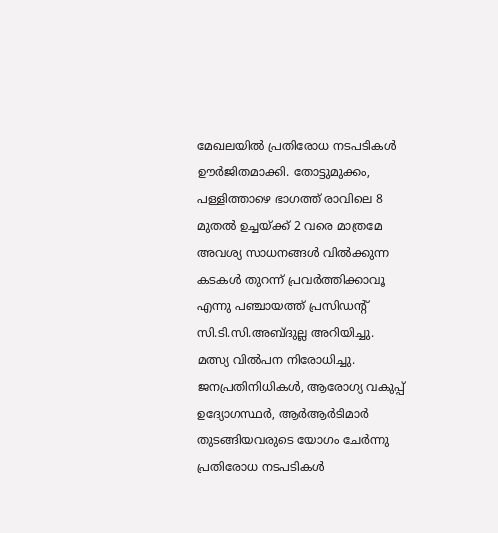മേഖലയിൽ പ്രതിരോധ നടപടികൾ ഊർജിതമാക്കി. തോട്ടുമുക്കം, പള്ളിത്താഴെ ഭാഗത്ത് രാവിലെ 8 മുതൽ ഉച്ചയ്ക്ക് 2 വരെ മാത്രമേ അവശ്യ സാധനങ്ങൾ വിൽക്കുന്ന കടകൾ തുറന്ന് പ്രവർത്തിക്കാവൂ എന്നു പഞ്ചായത്ത് പ്രസിഡന്റ് സി.ടി.സി.അബ്ദുല്ല അറിയിച്ചു.
മത്സ്യ വിൽപന നിരോധിച്ചു. ജനപ്രതിനിധികൾ, ആരോഗ്യ വകുപ്പ് ഉദ്യോഗസ്ഥർ, ആർആർടിമാർ തുടങ്ങിയവരുടെ യോഗം ചേർന്നു പ്രതിരോധ നടപടികൾ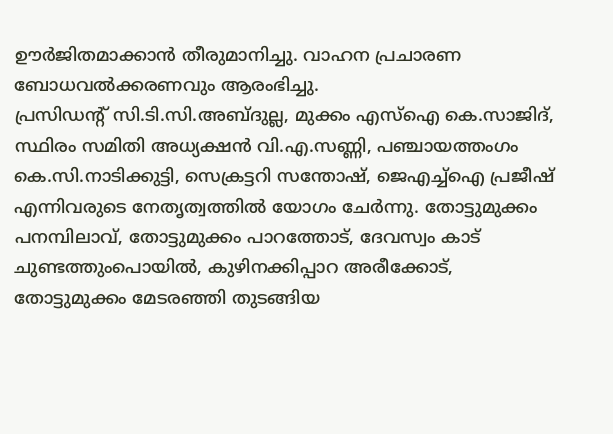ഊർജിതമാക്കാൻ തീരുമാനിച്ചു. വാഹന പ്രചാരണ ബോധവൽക്കരണവും ആരംഭിച്ചു.
പ്രസിഡന്റ് സി.ടി.സി.അബ്ദുല്ല, മുക്കം എസ്ഐ കെ.സാജിദ്, സ്ഥിരം സമിതി അധ്യക്ഷൻ വി.എ.സണ്ണി, പഞ്ചായത്തംഗം കെ.സി.നാടിക്കുട്ടി, സെക്രട്ടറി സന്തോഷ്, ജെഎച്ച്ഐ പ്രജീഷ് എന്നിവരുടെ നേതൃത്വത്തിൽ യോഗം ചേർന്നു. തോട്ടുമുക്കം പനമ്പിലാവ്, തോട്ടുമുക്കം പാറത്തോട്, ദേവസ്വം കാട് ചുണ്ടത്തുംപൊയിൽ, കുഴിനക്കിപ്പാറ അരീക്കോട്, തോട്ടുമുക്കം മേടരഞ്ഞി തുടങ്ങിയ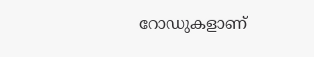റോഡുകളാണ്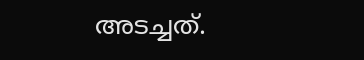അടച്ചത്.